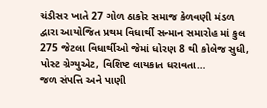ચંડીસર ખાતે 27 ગોળ ઠાકોર સમાજ કેળવણી મંડળ દ્વારા આયોજિત પ્રથમ વિધાર્થી સન્માન સમારોહ માં કુલ 275 જેટલા વિધાર્થીઓ જેમાં ધોરણ 8 થી કોલેજ સુધી, પોસ્ટ ગ્રેગ્યુએટ, વિશિષ્ટ લાયકાત ધરાવતા…
જળ સંપત્તિ અને પાણી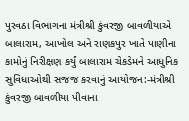પુરવઠા વિભાગના મંત્રીશ્રી કુંવરજી બાવળીયાએ બાલારામ, આખોલ અને રાણકપુર ખાતે પાણીના કામોનું નિરીક્ષણ કર્યું બાલારામ ચેકડેમને આધુનિક સુવિધાઓથી સજજ કરવાનું આયોજન:-મંત્રીશ્રી કુંવરજી બાવળીયા પીવાના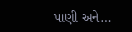પાણી અને…